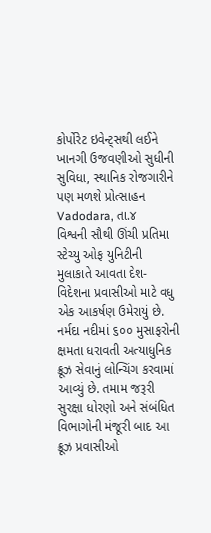કોર્પોરેટ ઇવેન્ટ્સથી લઈને ખાનગી ઉજવણીઓ સુધીની સુવિધા, સ્થાનિક રોજગારીને પણ મળશે પ્રોત્સાહન
Vadodara, તા.૪
વિશ્વની સૌથી ઊંચી પ્રતિમા સ્ટેચ્યુ ઓફ યુનિટીની મુલાકાતે આવતા દેશ-વિદેશના પ્રવાસીઓ માટે વધુ એક આકર્ષણ ઉમેરાયું છે. નર્મદા નદીમાં ૬૦૦ મુસાફરોની ક્ષમતા ધરાવતી અત્યાધુનિક ક્રૂઝ સેવાનું લોન્ચિંગ કરવામાં આવ્યું છે. તમામ જરૂરી સુરક્ષા ધોરણો અને સંબંધિત વિભાગોની મંજૂરી બાદ આ ક્રૂઝ પ્રવાસીઓ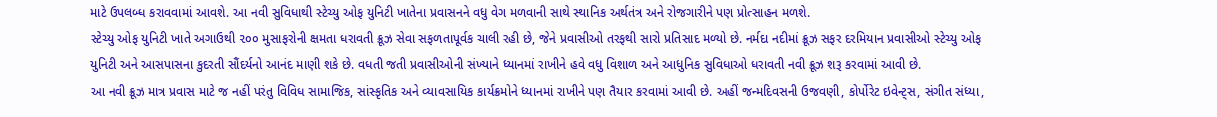માટે ઉપલબ્ધ કરાવવામાં આવશે. આ નવી સુવિધાથી સ્ટેચ્યુ ઓફ યુનિટી ખાતેના પ્રવાસનને વધુ વેગ મળવાની સાથે સ્થાનિક અર્થતંત્ર અને રોજગારીને પણ પ્રોત્સાહન મળશે.
સ્ટેચ્યુ ઓફ યુનિટી ખાતે અગાઉથી ૨૦૦ મુસાફરોની ક્ષમતા ધરાવતી ક્રૂઝ સેવા સફળતાપૂર્વક ચાલી રહી છે, જેને પ્રવાસીઓ તરફથી સારો પ્રતિસાદ મળ્યો છે. નર્મદા નદીમાં ક્રૂઝ સફર દરમિયાન પ્રવાસીઓ સ્ટેચ્યુ ઓફ યુનિટી અને આસપાસના કુદરતી સૌંદર્યનો આનંદ માણી શકે છે. વધતી જતી પ્રવાસીઓની સંખ્યાને ધ્યાનમાં રાખીને હવે વધુ વિશાળ અને આધુનિક સુવિધાઓ ધરાવતી નવી ક્રૂઝ શરૂ કરવામાં આવી છે.
આ નવી ક્રૂઝ માત્ર પ્રવાસ માટે જ નહીં પરંતુ વિવિધ સામાજિક, સાંસ્કૃતિક અને વ્યાવસાયિક કાર્યક્રમોને ધ્યાનમાં રાખીને પણ તૈયાર કરવામાં આવી છે. અહીં જન્મદિવસની ઉજવણી, કોર્પોરેટ ઇવેન્ટ્સ, સંગીત સંધ્યા,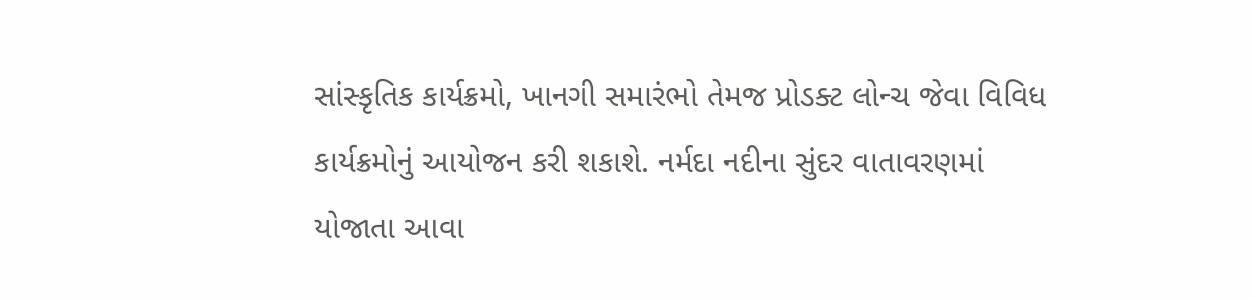સાંસ્કૃતિક કાર્યક્રમો, ખાનગી સમારંભો તેમજ પ્રોડક્ટ લોન્ચ જેવા વિવિધ કાર્યક્રમોનું આયોજન કરી શકાશે. નર્મદા નદીના સુંદર વાતાવરણમાં યોજાતા આવા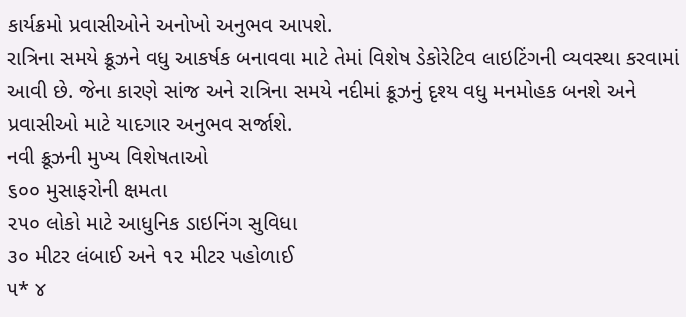કાર્યક્રમો પ્રવાસીઓને અનોખો અનુભવ આપશે.
રાત્રિના સમયે ક્રૂઝને વધુ આકર્ષક બનાવવા માટે તેમાં વિશેષ ડેકોરેટિવ લાઇટિંગની વ્યવસ્થા કરવામાં આવી છે. જેના કારણે સાંજ અને રાત્રિના સમયે નદીમાં ક્રૂઝનું દૃશ્ય વધુ મનમોહક બનશે અને પ્રવાસીઓ માટે યાદગાર અનુભવ સર્જાશે.
નવી ક્રૂઝની મુખ્ય વિશેષતાઓ
૬૦૦ મુસાફરોની ક્ષમતા
૨૫૦ લોકો માટે આધુનિક ડાઇનિંગ સુવિધા
૩૦ મીટર લંબાઈ અને ૧૨ મીટર પહોળાઈ
૫* ૪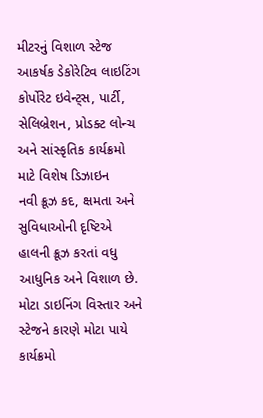મીટરનું વિશાળ સ્ટેજ
આકર્ષક ડેકોરેટિવ લાઇટિંગ
કોર્પોરેટ ઇવેન્ટ્સ, પાર્ટી, સેલિબ્રેશન, પ્રોડક્ટ લોન્ચ અને સાંસ્કૃતિક કાર્યક્રમો માટે વિશેષ ડિઝાઇન
નવી ક્રૂઝ કદ, ક્ષમતા અને સુવિધાઓની દૃષ્ટિએ હાલની ક્રૂઝ કરતાં વધુ આધુનિક અને વિશાળ છે. મોટા ડાઇનિંગ વિસ્તાર અને સ્ટેજને કારણે મોટા પાયે કાર્યક્રમો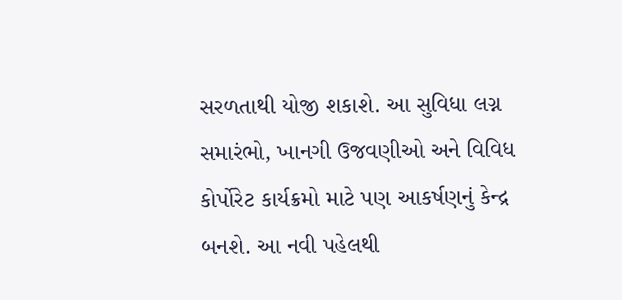સરળતાથી યોજી શકાશે. આ સુવિધા લગ્ન સમારંભો, ખાનગી ઉજવણીઓ અને વિવિધ કોર્પોરેટ કાર્યક્રમો માટે પણ આકર્ષણનું કેન્દ્ર બનશે. આ નવી પહેલથી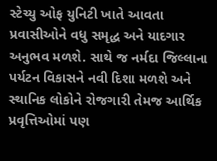સ્ટેચ્યુ ઓફ યુનિટી ખાતે આવતા પ્રવાસીઓને વધુ સમૃદ્ધ અને યાદગાર અનુભવ મળશે. સાથે જ નર્મદા જિલ્લાના પર્યટન વિકાસને નવી દિશા મળશે અને સ્થાનિક લોકોને રોજગારી તેમજ આર્થિક પ્રવૃત્તિઓમાં પણ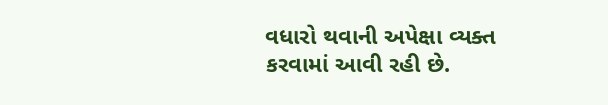વધારો થવાની અપેક્ષા વ્યક્ત કરવામાં આવી રહી છે.